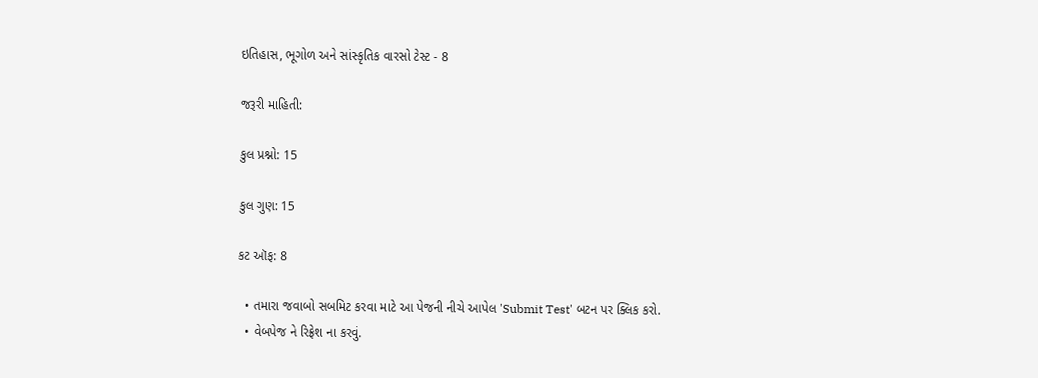ઇતિહાસ, ભૂગોળ અને સાંસ્કૃતિક વારસો ટેસ્ટ - 8

જરૂરી માહિતી:

કુલ પ્રશ્નો: 15

કુલ ગુણ: 15

કટ ઑફ: 8

  • તમારા જવાબો સબમિટ કરવા માટે આ પેજની નીચે આપેલ 'Submit Test' બટન પર ક્લિક કરો.
  • વેબપેજ ને રિફ્રેશ ના કરવું.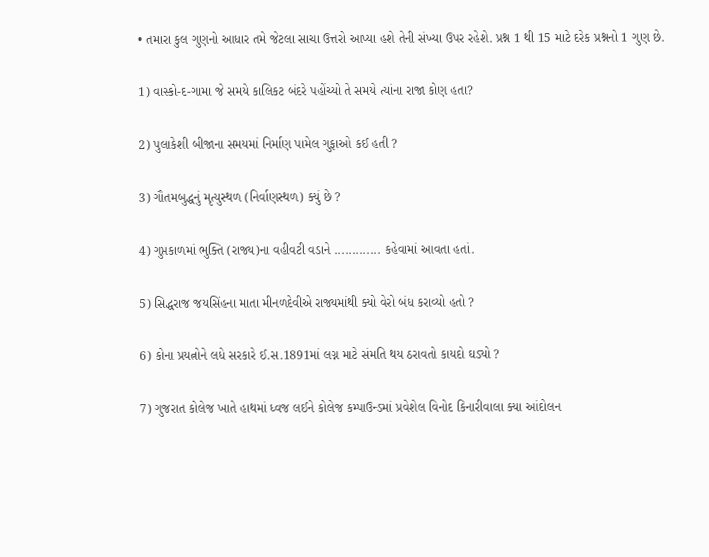• તમારા કુલ ગુણનો આધાર તમે જેટલા સાચા ઉત્તરો આપ્યા હશે તેની સંખ્યા ઉપર રહેશે. પ્રશ્ન 1 થી 15 માટે દરેક પ્રશ્નનો 1 ગુણ છે.

1) વાસ્કો-દ-ગામા જે સમયે કાલિકટ બંદરે પહોંચ્યો તે સમયે ત્યાંના રાજા કોણ હતા?

2) પુલાકેશી બીજાના સમયમાં નિર્માણ પામેલ ગુફાઓ કઈ હતી ?

3) ગૌતમબુદ્ધનું મૃત્યુસ્થળ (નિર્વાણસ્થળ) ક્યું છે ?

4) ગુપ્તકાળમાં ભુક્તિ (રાજ્ય)ના વહીવટી વડાને ............. કહેવામાં આવતા હતાં.

5) સિદ્ધરાજ જયસિંહના માતા મીનળદેવીએ રાજ્યમાંથી ક્યો વેરો બંધ કરાવ્યો હતો ?

6) કોના પ્રયત્નોને લધે સરકારે ઈ.સ.1891માં લગ્ન માટે સંમતિ થય ઠરાવતો કાયદો ઘડ્યો ?

7) ગુજરાત કોલેજ ખાતે હાથમાં ધ્વજ લઈને કોલેજ કમ્પાઉન્ડમાં પ્રવેશેલ વિનોદ કિનારીવાલા ક્યા આંદોલન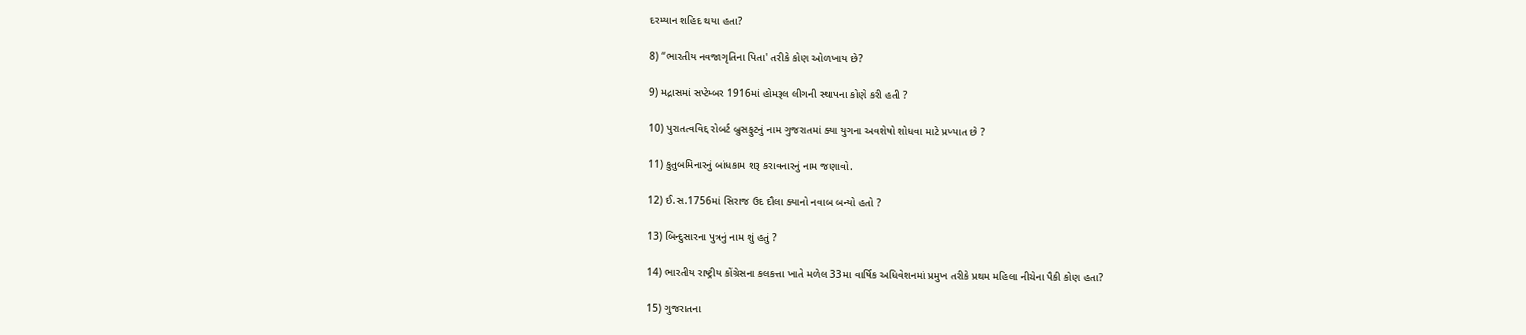દરમ્યાન શહિદ થયા હતા?

8) “ભારતીય નવજાગૃતિના પિતા' તરીકે કોણ ઓળખાય છે?

9) મદ્રાસમાં સપ્ટેમ્બર 1916માં હોમરૂલ લીગની સ્થાપના કોણે કરી હતી ?

10) પુરાતત્વવિદ્દ રોબર્ટ બ્રુસફુટનું નામ ગુજરાતમાં ક્યા યુગના અવશેષો શોધવા માટે પ્રખ્યાત છે ?

11) કુતુબમિનારનું બાંધકામ શરૂ કરાવનારનું નામ જણાવો.

12) ઈ.સ.1756માં સિરાજ ઉદ દૌલા ક્યાનો નવાબ બન્યો હતો ?

13) બિન્દુસારના પુત્રનું નામ શું હતું ?

14) ભારતીય રાષ્ટ્રીય કોંગ્રેસના કલકત્તા ખાતે મળેલ 33મા વાર્ષિક અધિવેશનમાં પ્રમુખ તરીકે પ્રથમ મહિલા નીચેના પૈકી કોણ હતા?

15) ગુજરાતના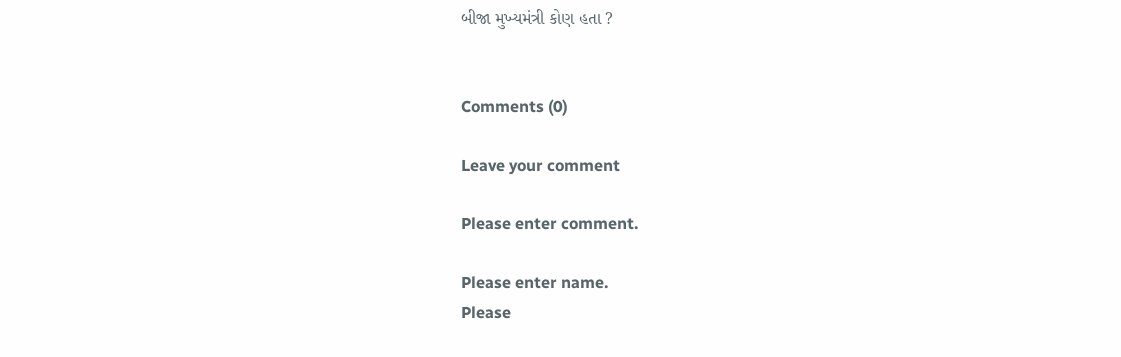બીજા મુખ્યમંત્રી કોણ હતા ?


Comments (0)

Leave your comment

Please enter comment.

Please enter name.
Please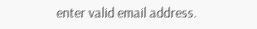enter valid email address.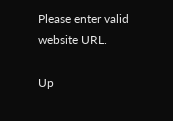Please enter valid website URL.

Up